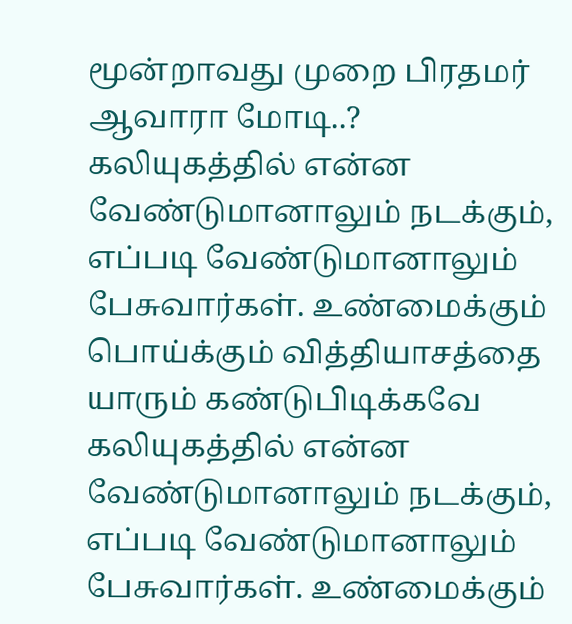மூன்றாவது முறை பிரதமர் ஆவாரா மோடி..?
கலியுகத்தில் என்ன வேண்டுமானாலும் நடக்கும், எப்படி வேண்டுமானாலும் பேசுவார்கள். உண்மைக்கும் பொய்க்கும் வித்தியாசத்தை யாரும் கண்டுபிடிக்கவே
கலியுகத்தில் என்ன வேண்டுமானாலும் நடக்கும், எப்படி வேண்டுமானாலும் பேசுவார்கள். உண்மைக்கும்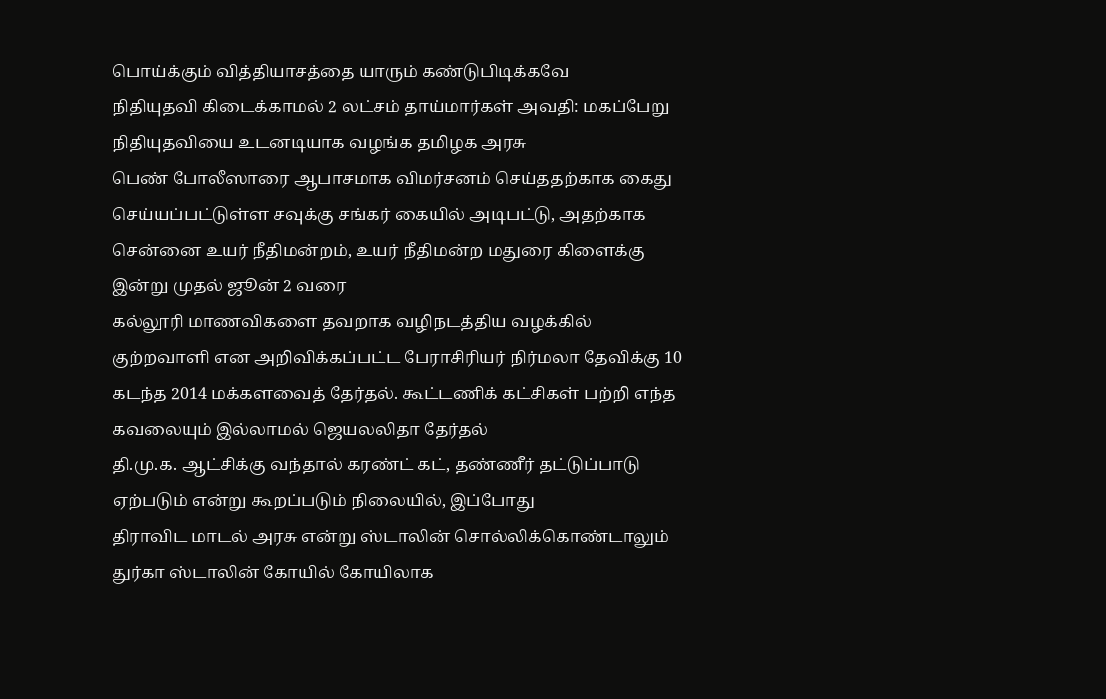பொய்க்கும் வித்தியாசத்தை யாரும் கண்டுபிடிக்கவே
நிதியுதவி கிடைக்காமல் 2 லட்சம் தாய்மார்கள் அவதி: மகப்பேறு நிதியுதவியை உடனடியாக வழங்க தமிழக அரசு
பெண் போலீஸாரை ஆபாசமாக விமர்சனம் செய்ததற்காக கைது செய்யப்பட்டுள்ள சவுக்கு சங்கர் கையில் அடிபட்டு, அதற்காக
சென்னை உயர் நீதிமன்றம், உயர் நீதிமன்ற மதுரை கிளைக்கு இன்று முதல் ஜூன் 2 வரை
கல்லூரி மாணவிகளை தவறாக வழிநடத்திய வழக்கில் குற்றவாளி என அறிவிக்கப்பட்ட பேராசிரியர் நிர்மலா தேவிக்கு 10
கடந்த 2014 மக்களவைத் தேர்தல். கூட்டணிக் கட்சிகள் பற்றி எந்த கவலையும் இல்லாமல் ஜெயலலிதா தேர்தல்
தி.மு.க. ஆட்சிக்கு வந்தால் கரண்ட் கட், தண்ணீர் தட்டுப்பாடு ஏற்படும் என்று கூறப்படும் நிலையில், இப்போது
திராவிட மாடல் அரசு என்று ஸ்டாலின் சொல்லிக்கொண்டாலும் துர்கா ஸ்டாலின் கோயில் கோயிலாக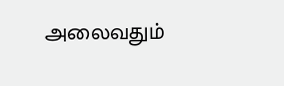அலைவதும்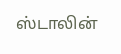ஸ்டாலின்